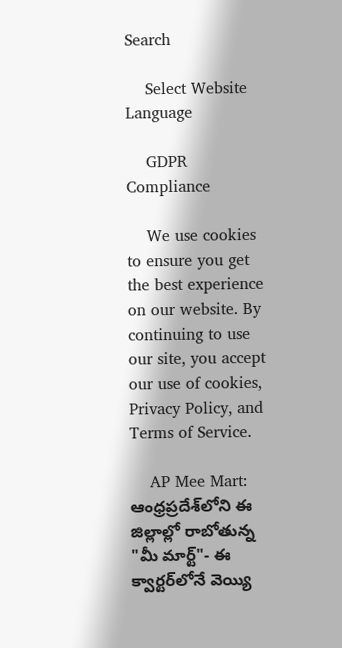Search

    Select Website Language

    GDPR Compliance

    We use cookies to ensure you get the best experience on our website. By continuing to use our site, you accept our use of cookies, Privacy Policy, and Terms of Service.

    AP Mee Mart: ఆంధ్రప్రదేశ్‌లోని ఈ జిల్లాల్లో రాబోతున్న "మీ మార్ట్"- ఈ క్వార్టర్‌లోనే వెయ్యి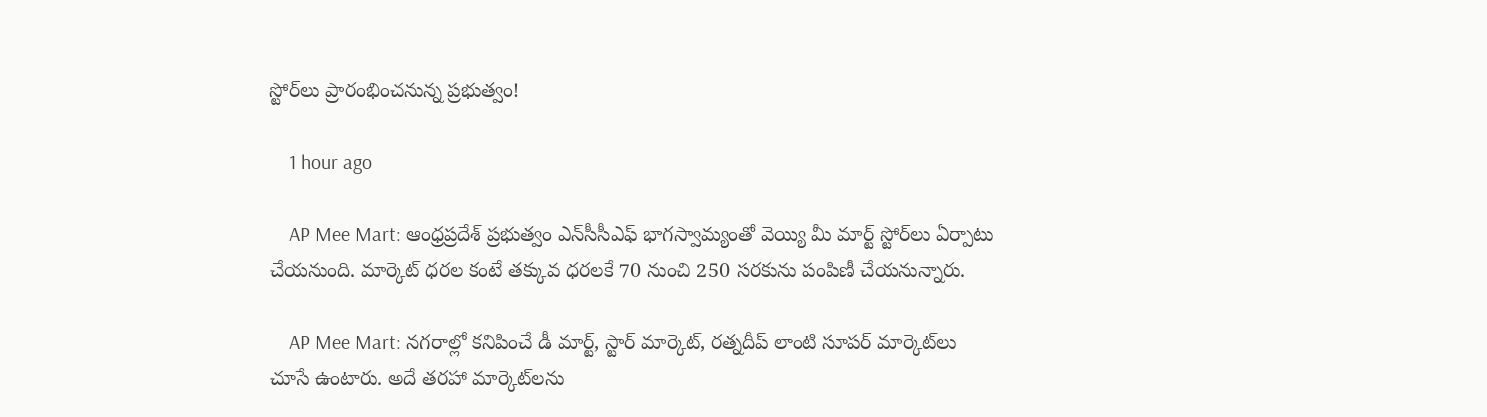స్టోర్‌లు ప్రారంభించనున్న ప్రభుత్వం!

    1 hour ago

    AP Mee Mart: ఆంధ్రప్రదేశ్‌ ప్రభుత్వం ఎన్‌సీసీఎఫ్‌ భాగస్వామ్యంతో వెయ్యి మీ మార్ట్ స్టోర్‌లు ఏర్పాటు చేయనుంది. మార్కెట్ ధరల కంటే తక్కువ ధరలకే 70 నుంచి 250 సరకును పంపిణీ చేయనున్నారు.

    AP Mee Mart: నగరాల్లో కనిపించే డీ మార్ట్, స్టార్ మార్కెట్‌, రత్నదీప్‌ లాంటి సూపర్ మార్కెట్‌లు చూసే ఉంటారు. అదే తరహా మార్కెట్‌లను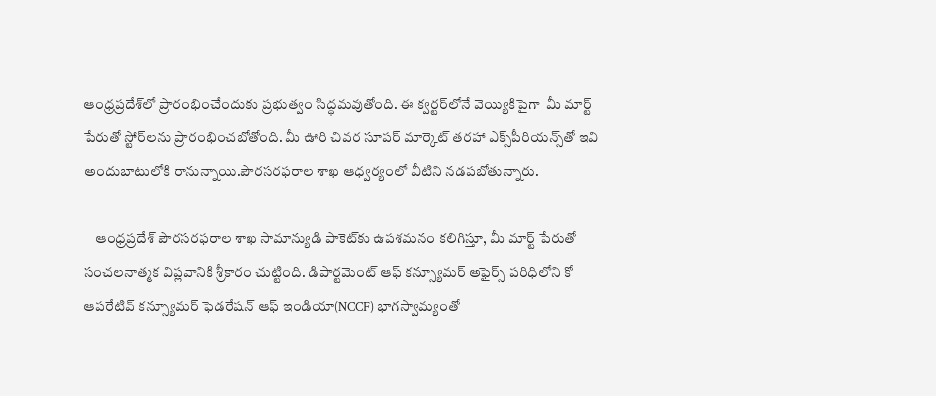ఆంధ్రప్రదేశ్‌లో ప్రారంభించేందుకు ప్రభుత్వం సిద్ధమవుతోంది. ఈ క్వర్టర్‌లోనే వెయ్యికిపైగా  మీ మార్ట్‌ పేరుతో స్టోర్‌లను ప్రారంభించబోతోంది. మీ ఊరి చివర సూపర్‌ మార్కెట్‌ తరహా ఎక్స్‌పీరియన్స్‌తో ఇవి అందుబాటులోకి రానున్నాయి.పౌరసరఫరాల శాఖ ఆధ్వర్యంలో వీటిని నడపబోతున్నారు.

    ఆంధ్రప్రదేశ్ పౌరసరఫరాల శాఖ సామాన్యుడి పాకెట్‌కు ఉపశమనం కలిగిస్తూ, మీ మార్ట్‌ పేరుతో సంచలనాత్మక విప్లవానికి శ్రీకారం చుట్టింది. డిపార్టమెంట్‌ ఆఫ్‌ కన్స్యూమర్ అఫైర్స్ పరిధిలోని కో ఆపరేటివ్ కన్స్యూమర్‌ ఫెడరేషన్ ఆఫ్‌ ఇండియా(NCCF) భాగస్వామ్యంతో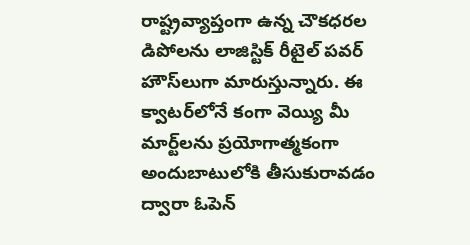రాష్ట్రవ్యాప్తంగా ఉన్న చౌకధరల డిపోలను లాజిస్టిక్‌ రీటైల్‌ పవర్‌ హౌస్‌లుగా మారుస్తున్నారు. ఈ క్వాటర్‌లోనే కంగా వెయ్యి మీ మార్ట్‌లను ప్రయోగాత్మకంగా అందుబాటులోకి తీసుకురావడం ద్వారా ఓపెన్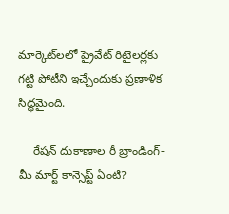మార్కెట్‌లలో ప్రైవేట్‌ రిటైలర్లకు గట్టి పోటీని ఇచ్చేందుకు ప్రణాళిక సిద్ధమైంది.

    రేషన్ దుకాణాల రీ బ్రాండింగ్‌- మీ మార్ట్ కాన్సెప్ట్‌ ఏంటి?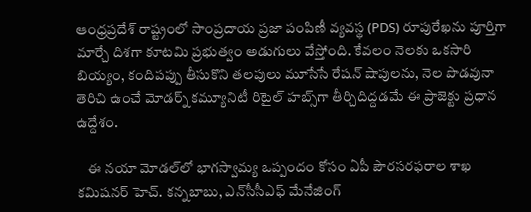ఆంధ్రప్రదేశ్‌ రాష్ట్రంలో సాంప్రదాయ ప్రజా పంపిణీ వ్యవస్థ (PDS) రూపురేఖను పూర్తిగా మార్చే దిశగా కూటమి ప్రభుత్వం అడుగులు వేస్తోంది. కేవలం నెలకు ఒకసారి బియ్యం, కందిపప్పు తీసుకొని తలపులు మూసేసే రేషన్ షాపులను, నెల పొడవునా తెరిచి ఉంచే మోడర్న్‌ కమ్యూనిటీ రిటైల్ హబ్స్‌గా తీర్చిదిద్దడమే ఈ ప్రాజెక్టు ప్రధాన ఉద్దేశం.

    ఈ నయా మోడల్‌లో భాగస్వామ్య ఒప్పందం కోసం ఏపీ పౌరసరఫరాల శాఖ కమిషనర్‌ హెచ్‌. కన్నబాబు, ఎన్‌సీసీఎఫ్‌ మేనేజింగ్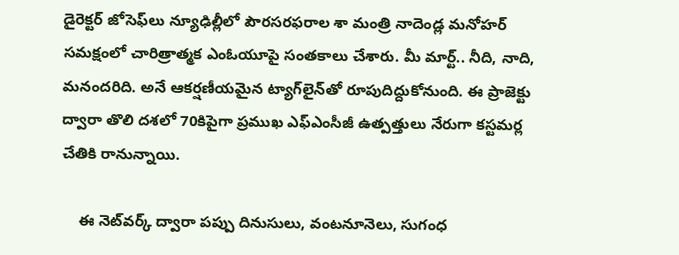డైరెక్టర్‌ జోసెఫ్‌లు న్యూఢిల్లీలో పౌరసరఫరాల శా మంత్రి నాదెండ్ల మనోహర్ సమక్షంలో చారిత్రాత్మక ఎంఓయూపై సంతకాలు చేశారు. మీ మార్ట్‌.. నీది, నాది, మనందరిది. అనే ఆకర్షణీయమైన ట్యాగ్‌లైన్‌తో రూపుదిద్దుకోనుంది. ఈ ప్రాజెక్టు ద్వారా తొలి దశలో 70కిపైగా ప్రముఖ ఎఫ్‌ఎంసీజీ ఉత్పత్తులు నేరుగా కస్టమర్ల చేతికి రానున్నాయి.

    ఈ నెట్‌వర్క్ ద్వారా పప్పు దినుసులు, వంటనూనెలు, సుగంధ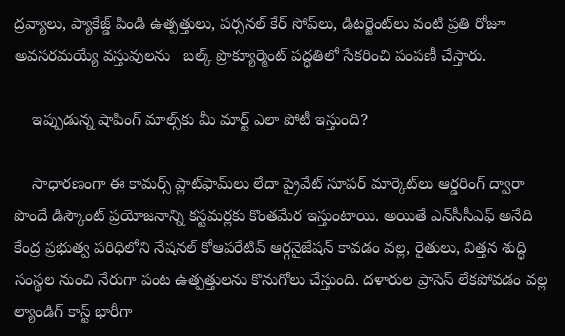ద్రవ్యాలు, ప్యాకేజ్డ్‌ పిండి ఉత్పత్తులు, పర్సనల్‌ కేర్ సోప్‌లు, డిటర్జెంట్‌లు వంటి ప్రతి రోజూ అవసరమయ్యే వస్తువులను   బల్క్‌ ప్రొక్యూర్మెంట్‌ పద్ధతిలో సేకరించి పంపణీ చేస్తారు.

    ఇప్పుడున్న షాపింగ్ మాల్స్‌కు మీ మార్ట్‌ ఎలా పోటీ ఇస్తుంది?

    సాధారణంగా ఈ కామర్స్‌ ప్లాట్‌ఫామ్‌లు లేదా ప్రైవేట్‌ సూపర్ మార్కెట్‌లు ఆర్డరింగ్‌ ద్వారా పొందే డిస్కౌంట్‌ ప్రయోజనాన్ని కస్టమర్లకు కొంతమేర ఇస్తుంటాయి. అయితే ఎన్‌సీసీఎఫ్‌ అనేది కేంద్ర ప్రభుత్వ పరిధిలోని నేషనల్‌ కోఆపరేటివ్ ఆర్గనైజేషన్ కావడం వల్ల, రైతులు, విత్తన శుద్ధి సంస్థల నుంచి నేరుగా పంట ఉత్పత్తులను కొనుగోలు చేస్తుంది. దళారుల ప్రాసెస్ లేకపోవడం వల్ల ల్యాండిగ్‌ కాస్ట్‌ భారీగా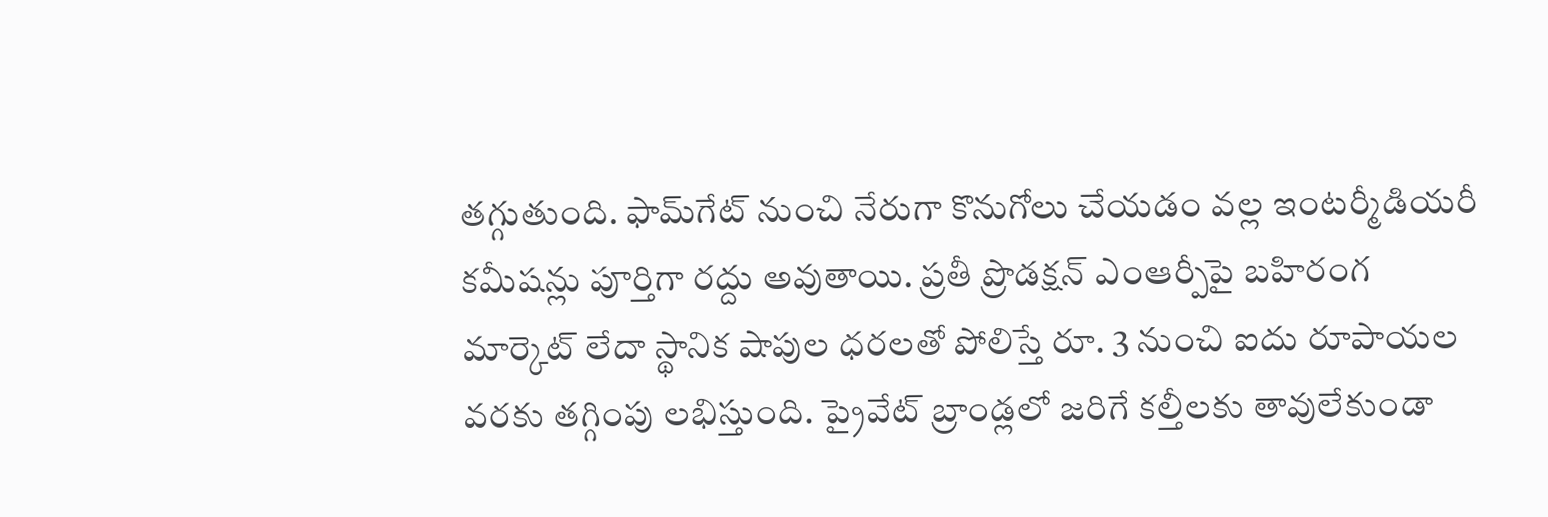తగ్గుతుంది. ఫామ్‌గేట్ నుంచి నేరుగా కొనుగోలు చేయడం వల్ల ఇంటర్మీడియరీ కమీషన్లు పూర్తిగా రద్దు అవుతాయి. ప్రతీ ప్రొడక్షన్ ఎంఆర్పీపై బహిరంగ మార్కెట్‌ లేదా స్థానిక షాపుల ధరలతో పోలిస్తే రూ. 3 నుంచి ఐదు రూపాయల వరకు తగ్గింపు లభిస్తుంది. ప్రైవేట్‌ బ్రాండ్లలో జరిగే కల్తీలకు తావులేకుండా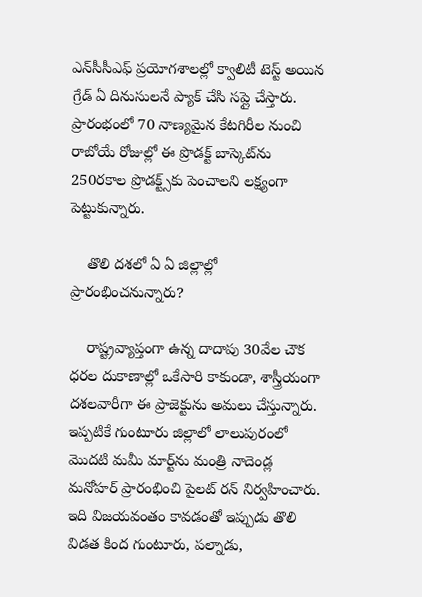ఎన్‌సీసీఎఫ్‌ ప్రయోగశాలల్లో క్వాలిటీ టెస్ట్‌ అయిన గ్రేడ్‌ ఏ దినుసులనే ప్యాక్ చేసి సప్లై చేస్తారు. ప్రారంభంలో 70 నాణ్యమైన కేటగిరీల నుంచి రాబోయే రోజుల్లో ఈ ప్రొడక్ట్‌ బాస్కెట్‌ను 250రకాల ప్రొడక్ట్స్‌కు పెంచాలని లక్ష్యంగా పెట్టుకున్నారు.

    తొలి దశలో ఏ ఏ జిల్లాల్లో ప్రారంభించనున్నారు?

    రాష్ట్రవ్యాప్తంగా ఉన్న దాదాపు 30వేల చౌక ధరల దుకాణాల్లో ఒకేసారి కాకుండా, శాస్త్రీయంగా దశలవారీగా ఈ ప్రాజెక్టును అమలు చేస్తున్నారు. ఇప్పటికే గుంటూరు జిల్లాలో లాలుపురంలో మొదటి మమీ మార్ట్‌ను మంత్రి నాదెండ్ల మనోహర్ ప్రారంభించి పైలట్‌ రన్ నిర్వహించారు. ఇది విజయవంతం కావడంతో ఇప్పుడు తొలి విడత కింద గుంటూరు, పల్నాడు,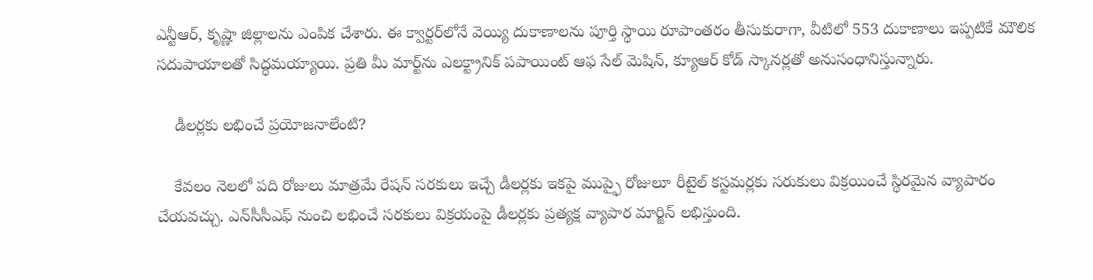ఎన్టీఆర్, కృష్ణా జిల్లాలను ఎంపిక చేశారు. ఈ క్వార్టర్‌లోనే వెయ్యి దుకాణాలను పూర్తి స్థాయి రూపాంతరం తీసుకురాగా, వీటిలో 553 దుకాణాలు ఇప్పటికే మౌలిక సదుపాయాలతో సిద్ధమయ్యాయి. ప్రతి మీ మార్ట్‌ను ఎలక్ట్రానిక్ పపాయింట్ ఆఫ‌ సేల్‌ మెషిన్‌, క్యూఆర్ కోడ్‌ స్కానర్లతో అనుసంధానిస్తున్నారు.

    డీలర్లకు లభించే ప్రయోజనాలేంటి?

    కేవలం నెలలో పది రోజులు మాత్రమే రేషన్ సరకులు ఇచ్చే డీలర్లకు ఇకపై ముప్ఫై రోజులూ రీటైల్ కస్టమర్లకు సరుకులు విక్రయించే స్థిరమైన వ్యాపారం చేయవచ్చు. ఎన్‌సీసీఎఫ్‌ నుంచి లభించే సరకులు విక్రయంపై డీలర్లకు ప్రత్యక్ష వ్యాపార మార్జిన్ లభిస్తుంది.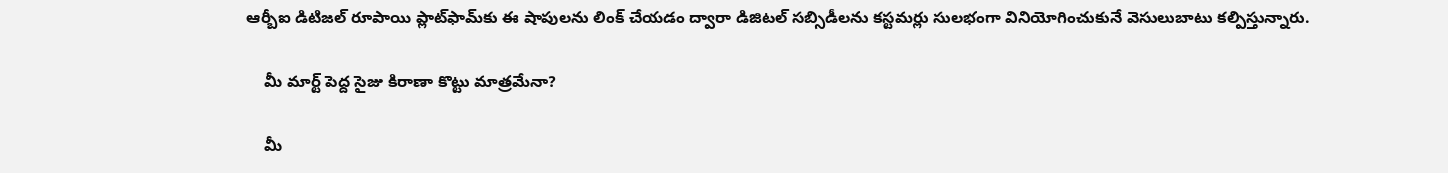ఆర్బీఐ డిటిజల్‌ రూపాయి ప్లాట్‌ఫామ్‌కు ఈ షాపులను లింక్ చేయడం ద్వారా డిజిటల్‌ సబ్సిడీలను కస్టమర్లు సులభంగా వినియోగించుకునే వెసులుబాటు కల్పిస్తున్నారు.

    మీ మార్ట్‌ పెద్ద సైజు కిరాణా కొట్టు మాత్రమేనా?

    మీ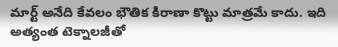మార్ట్‌ అనేది కేవలం భౌతిక కిరాణా కొట్టు మాత్రమే కాదు. ఇది అత్యంత టెక్నాలజీతో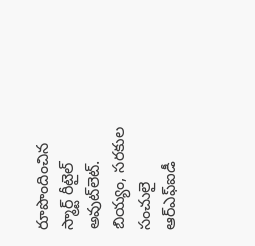రూపొందించిన స్మార్ట్ రీటైల్ అవుట్‌లెట్. బియ్యం, సరకుల సంచులై ఆర్‌ఎఫ్‌ఐడీ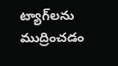ట్యాగ్‌లను ముద్రించడం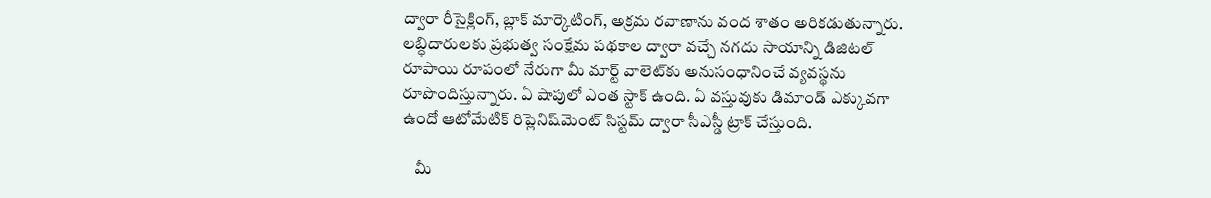ద్వారా రీసైక్లింగ్‌, బ్లాక్ మార్కెటింగ్‌, అక్రమ రవాణాను వంద శాతం అరికడుతున్నారు. లబ్ధిదారులకు ప్రభుత్వ సంక్షేమ పథకాల ద్వారా వచ్చే నగదు సాయాన్ని డిజిటల్ రూపాయి రూపంలో నేరుగా మీ మార్ట్‌ వాలెట్‌కు అనుసంధానించే వ్యవస్థను రూపొందిస్తున్నారు. ఏ షాపులో ఎంత స్టాక్ ఉంది. ఏ వస్తువుకు డిమాండ్ ఎక్కువగా ఉందో ఆటోమేటిక్‌ రిప్లెనిష్‌మెంట్‌ సిస్టమ్‌ ద్వారా సీఎస్డీ ట్రాక్ చేస్తుంది.

    మీ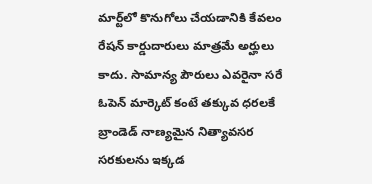మార్ట్‌లో కొనుగోలు చేయడానికి కేవలం రేషన్ కార్డుదారులు మాత్రమే అర్హులు కాదు. సామాన్య పౌరులు ఎవరైనా సరే ఓపెన్ మార్కెట్‌ కంటే తక్కువ ధరలకే బ్రాండెడ్‌ నాణ్యమైన నిత్యావసర సరకులను ఇక్కడ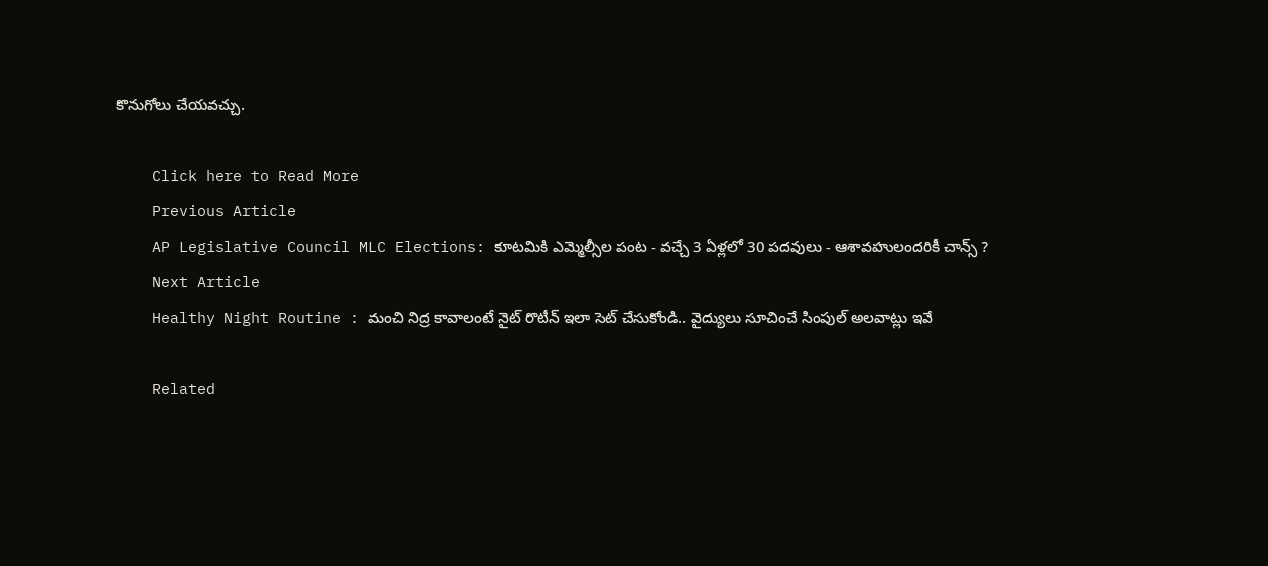కొనుగోలు చేయవచ్చు.

    Click here to Read More
    Previous Article
    AP Legislative Council MLC Elections: కూటమికి ఎమ్మెల్సీల పంట - వచ్చే 3 ఏళ్లలో 30 పదవులు - ఆశావహులందరికీ చాన్స్ ?
    Next Article
    Healthy Night Routine : మంచి నిద్ర కావాలంటే నైట్ రొటీన్ ఇలా సెట్ చేసుకోండి.. వైద్యులు సూచించే సింపుల్ అలవాట్లు ఇవే

    Related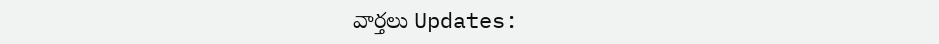వార్తలు Updates: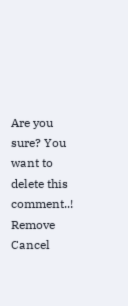Are you sure? You want to delete this comment..! Remove Cancel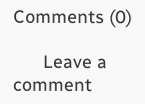Comments (0)

      Leave a comment